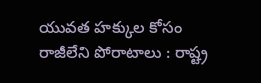యువత హక్కుల కోసం రాజీలేని పోరాటాలు : రాష్ట్ర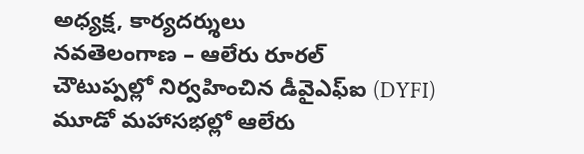అధ్యక్ష, కార్యదర్శులు
నవతెలంగాణ – ఆలేరు రూరల్
చౌటుప్పల్లో నిర్వహించిన డీవైఎఫ్ఐ (DYFI) మూడో మహాసభల్లో ఆలేరు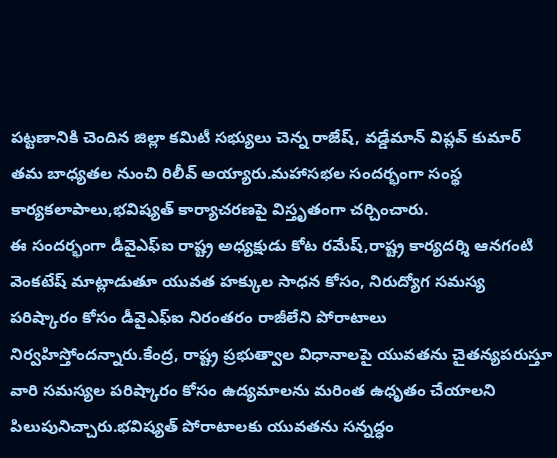పట్టణానికి చెందిన జిల్లా కమిటీ సభ్యులు చెన్న రాజేష్, వడ్డేమాన్ విప్లవ్ కుమార్ తమ బాధ్యతల నుంచి రిలీవ్ అయ్యారు.మహాసభల సందర్భంగా సంస్థ కార్యకలాపాలు,భవిష్యత్ కార్యాచరణపై విస్తృతంగా చర్చించారు.
ఈ సందర్భంగా డీవైఎఫ్ఐ రాష్ట్ర అధ్యక్షుడు కోట రమేష్,రాష్ట్ర కార్యదర్శి ఆనగంటి వెంకటేష్ మాట్లాడుతూ యువత హక్కుల సాధన కోసం, నిరుద్యోగ సమస్య పరిష్కారం కోసం డీవైఎఫ్ఐ నిరంతరం రాజీలేని పోరాటాలు నిర్వహిస్తోందన్నారు.కేంద్ర, రాష్ట్ర ప్రభుత్వాల విధానాలపై యువతను చైతన్యపరుస్తూ వారి సమస్యల పరిష్కారం కోసం ఉద్యమాలను మరింత ఉధృతం చేయాలని పిలుపునిచ్చారు.భవిష్యత్ పోరాటాలకు యువతను సన్నద్ధం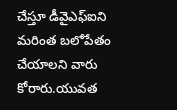చేస్తూ డీవైఎఫ్ఐని మరింత బలోపేతం చేయాలని వారు కోరారు.యువత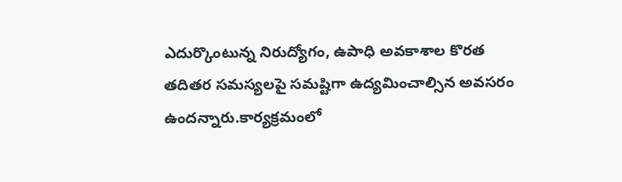ఎదుర్కొంటున్న నిరుద్యోగం, ఉపాధి అవకాశాల కొరత తదితర సమస్యలపై సమష్టిగా ఉద్యమించాల్సిన అవసరం ఉందన్నారు.కార్యక్రమంలో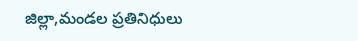జిల్లా,మండల ప్రతినిధులు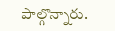పాల్గొన్నారు.